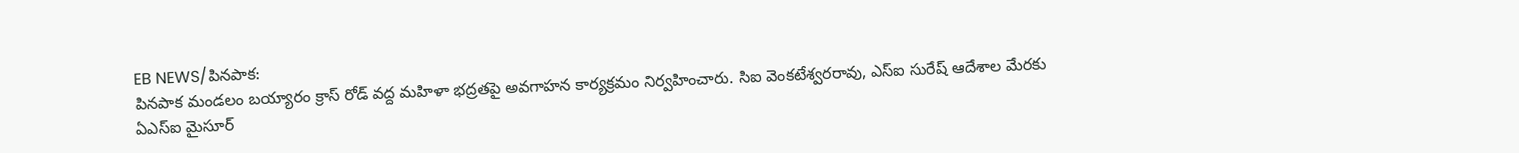EB NEWS/పినపాక:
పినపాక మండలం బయ్యారం క్రాస్ రోడ్ వద్ద మహిళా భద్రతపై అవగాహన కార్యక్రమం నిర్వహించారు. సిఐ వెంకటేశ్వరరావు, ఎస్ఐ సురేష్ ఆదేశాల మేరకు ఏఎస్ఐ మైసూర్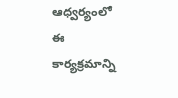ఆధ్వర్యంలో ఈ కార్యక్రమాన్ని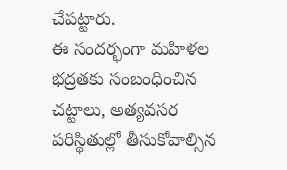చేపట్టారు.
ఈ సందర్భంగా మహిళల భద్రతకు సంబంధించిన చట్టాలు, అత్యవసర పరిస్థితుల్లో తీసుకోవాల్సిన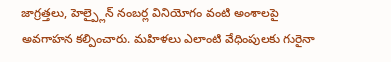జాగ్రత్తలు, హెల్ప్లైన్ నంబర్ల వినియోగం వంటి అంశాలపై అవగాహన కల్పించారు. మహిళలు ఎలాంటి వేధింపులకు గురైనా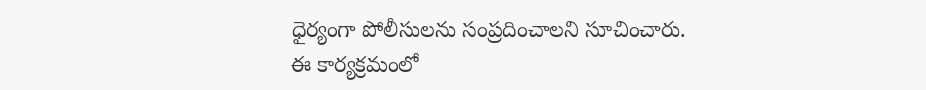ధైర్యంగా పోలీసులను సంప్రదించాలని సూచించారు.
ఈ కార్యక్రమంలో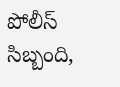పోలీస్ సిబ్బంది,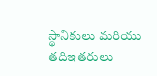స్థానికులు మరియు తదిఇతరులు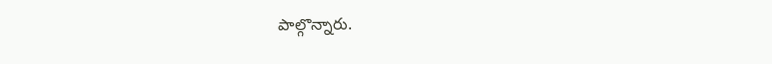పాల్గొన్నారు.